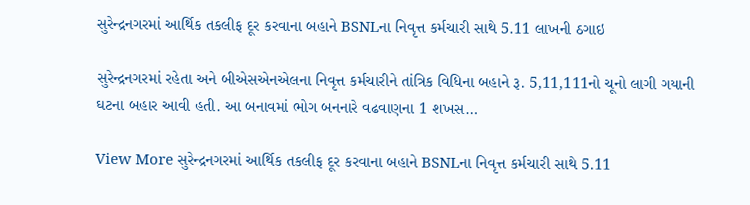સુરેન્દ્રનગરમાં આર્થિક તકલીફ દૂર કરવાના બહાને BSNLના નિવૃત્ત કર્મચારી સાથે 5.11 લાખની ઠગાઇ

સુરેન્દ્રનગરમાં રહેતા અને બીએસએનએલના નિવૃત્ત કર્મચારીને તાંત્રિક વિધિના બહાને રૂ. 5,11,111નો ચૂનો લાગી ગયાની ઘટના બહાર આવી હતી. આ બનાવમાં ભોગ બનનારે વઢવાણના 1 શખસ…

View More સુરેન્દ્રનગરમાં આર્થિક તકલીફ દૂર કરવાના બહાને BSNLના નિવૃત્ત કર્મચારી સાથે 5.11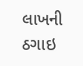લાખની ઠગાઇ